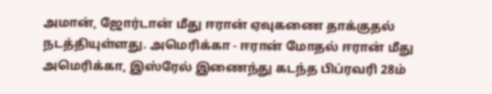அமான், ஜோர்டான் மீது ஈரான் ஏவுகணை தாக்குதல் நடத்தியுள்ளது. அமெரிக்கா - ஈரான் மோதல் ஈரான் மீது அமெரிக்கா, இஸ்ரேல் இணைந்து கடந்த பிப்ரவரி 28ம்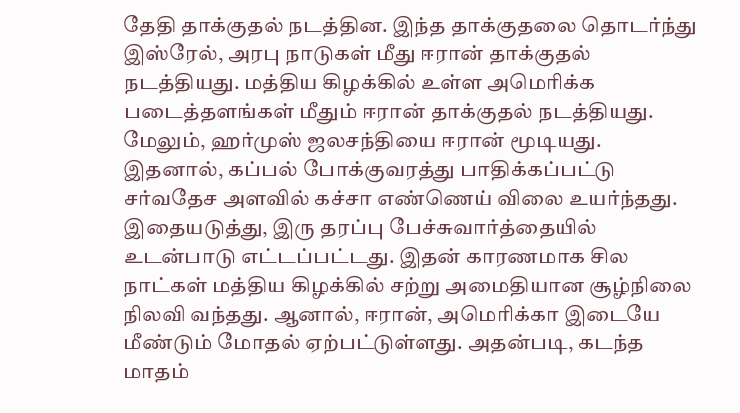தேதி தாக்குதல் நடத்தின. இந்த தாக்குதலை தொடர்ந்து இஸ்ரேல், அரபு நாடுகள் மீது ஈரான் தாக்குதல் நடத்தியது. மத்திய கிழக்கில் உள்ள அமெரிக்க படைத்தளங்கள் மீதும் ஈரான் தாக்குதல் நடத்தியது. மேலும், ஹர்முஸ் ஜலசந்தியை ஈரான் மூடியது. இதனால், கப்பல் போக்குவரத்து பாதிக்கப்பட்டு சர்வதேச அளவில் கச்சா எண்ணெய் விலை உயர்ந்தது. இதையடுத்து, இரு தரப்பு பேச்சுவார்த்தையில் உடன்பாடு எட்டப்பட்டது. இதன் காரணமாக சில நாட்கள் மத்திய கிழக்கில் சற்று அமைதியான சூழ்நிலை நிலவி வந்தது. ஆனால், ஈரான், அமெரிக்கா இடையே மீண்டும் மோதல் ஏற்பட்டுள்ளது. அதன்படி, கடந்த மாதம்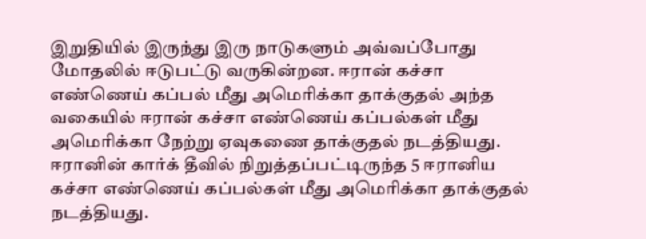இறுதியில் இருந்து இரு நாடுகளும் அவ்வப்போது மோதலில் ஈடுபட்டு வருகின்றன. ஈரான் கச்சா எண்ணெய் கப்பல் மீது அமெரிக்கா தாக்குதல் அந்த வகையில் ஈரான் கச்சா எண்ணெய் கப்பல்கள் மீது அமெரிக்கா நேற்று ஏவுகணை தாக்குதல் நடத்தியது. ஈரானின் கார்க் தீவில் நிறுத்தப்பட்டிருந்த 5 ஈரானிய கச்சா எண்ணெய் கப்பல்கள் மீது அமெரிக்கா தாக்குதல் நடத்தியது.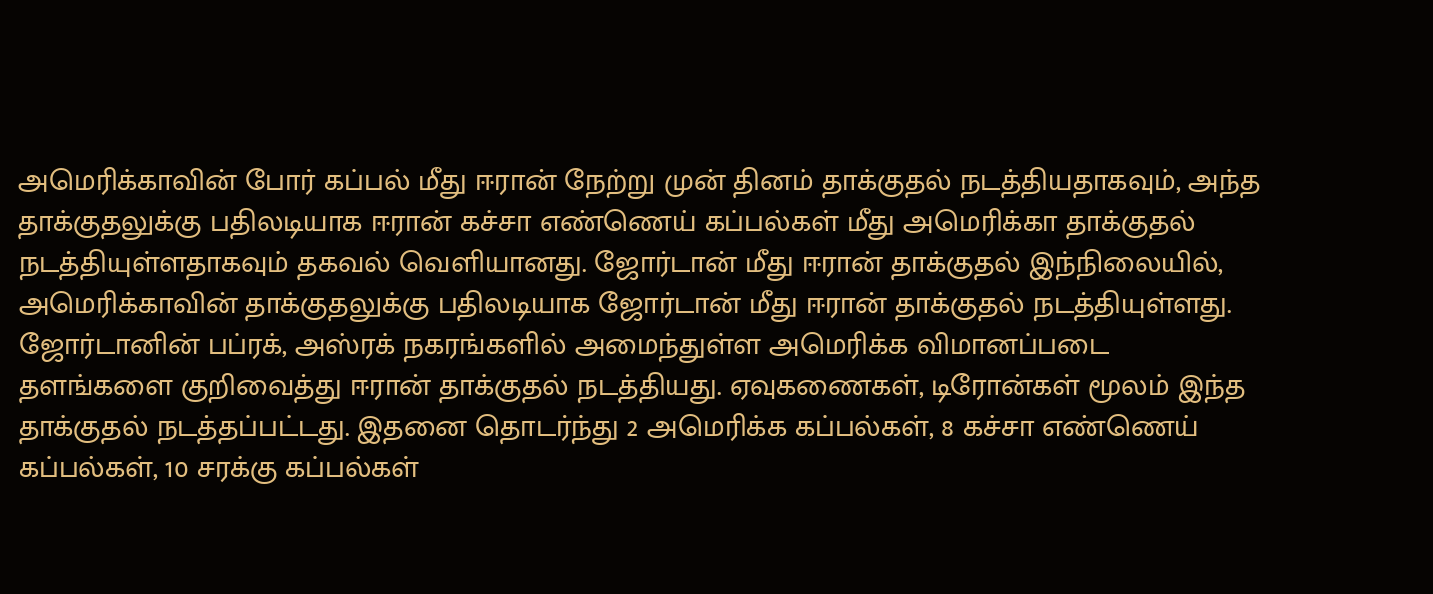அமெரிக்காவின் போர் கப்பல் மீது ஈரான் நேற்று முன் தினம் தாக்குதல் நடத்தியதாகவும், அந்த தாக்குதலுக்கு பதிலடியாக ஈரான் கச்சா எண்ணெய் கப்பல்கள் மீது அமெரிக்கா தாக்குதல் நடத்தியுள்ளதாகவும் தகவல் வெளியானது. ஜோர்டான் மீது ஈரான் தாக்குதல் இந்நிலையில், அமெரிக்காவின் தாக்குதலுக்கு பதிலடியாக ஜோர்டான் மீது ஈரான் தாக்குதல் நடத்தியுள்ளது. ஜோர்டானின் பப்ரக், அஸ்ரக் நகரங்களில் அமைந்துள்ள அமெரிக்க விமானப்படை தளங்களை குறிவைத்து ஈரான் தாக்குதல் நடத்தியது. ஏவுகணைகள், டிரோன்கள் மூலம் இந்த தாக்குதல் நடத்தப்பட்டது. இதனை தொடர்ந்து 2 அமெரிக்க கப்பல்கள், 8 கச்சா எண்ணெய் கப்பல்கள், 10 சரக்கு கப்பல்கள்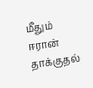மீதும் ஈரான் தாக்குதல்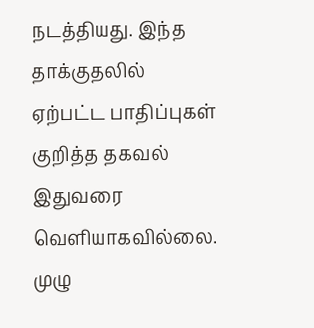நடத்தியது. இந்த தாக்குதலில் ஏற்பட்ட பாதிப்புகள் குறித்த தகவல் இதுவரை வெளியாகவில்லை. முழு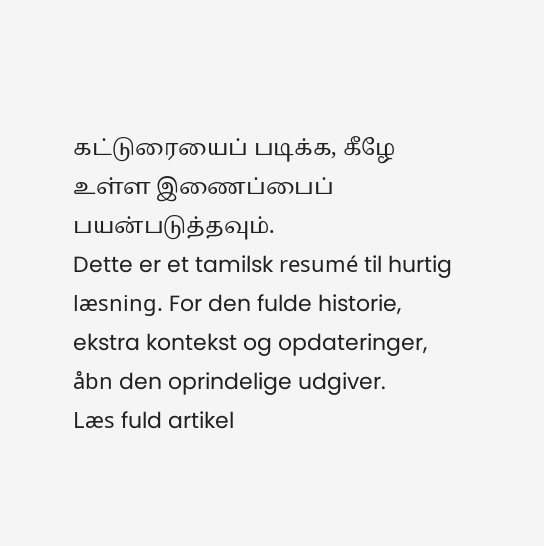கட்டுரையைப் படிக்க, கீழே உள்ள இணைப்பைப் பயன்படுத்தவும்.
Dette er et tamilsk resumé til hurtig læsning. For den fulde historie, ekstra kontekst og opdateringer, åbn den oprindelige udgiver.
Læs fuld artikel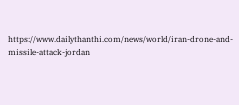https://www.dailythanthi.com/news/world/iran-drone-and-missile-attack-jordan